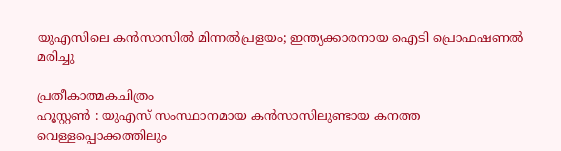യുഎസിലെ കൻസാസിൽ മിന്നൽപ്രളയം; ഇന്ത്യക്കാരനായ ഐടി പ്രൊഫഷണൽ മരിച്ചു

പ്രതീകാത്മകചിത്രം
ഹൂസ്റ്റൺ : യുഎസ് സംസ്ഥാനമായ കൻസാസിലുണ്ടായ കനത്ത വെള്ളപ്പൊക്കത്തിലും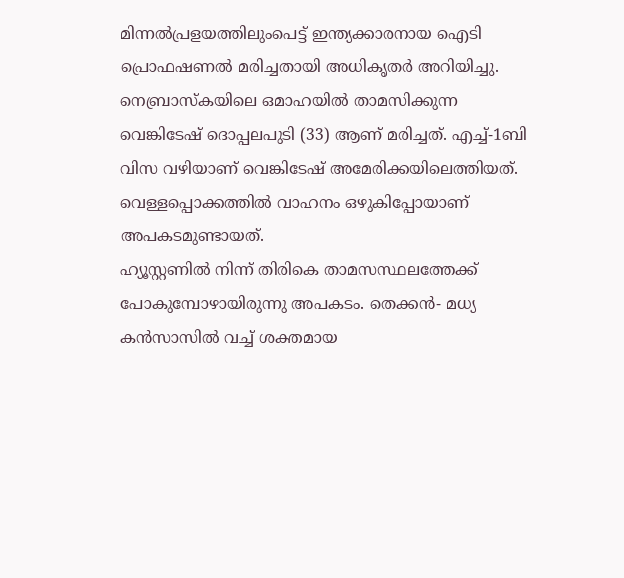മിന്നൽപ്രളയത്തിലുംപെട്ട് ഇന്ത്യക്കാരനായ ഐടി പ്രൊഫഷണൽ മരിച്ചതായി അധികൃതർ അറിയിച്ചു. നെബ്രാസ്കയിലെ ഒമാഹയിൽ താമസിക്കുന്ന വെങ്കിടേഷ് ദൊപ്പലപുടി (33) ആണ് മരിച്ചത്. എച്ച്-1ബി വിസ വഴിയാണ് വെങ്കിടേഷ് അമേരിക്കയിലെത്തിയത്. വെള്ളപ്പൊക്കത്തിൽ വാഹനം ഒഴുകിപ്പോയാണ് അപകടമുണ്ടായത്.
ഹ്യൂസ്റ്റണിൽ നിന്ന് തിരികെ താമസസ്ഥലത്തേക്ക് പോകുമ്പോഴായിരുന്നു അപകടം. തെക്കൻ- മധ്യ കൻസാസിൽ വച്ച് ശക്തമായ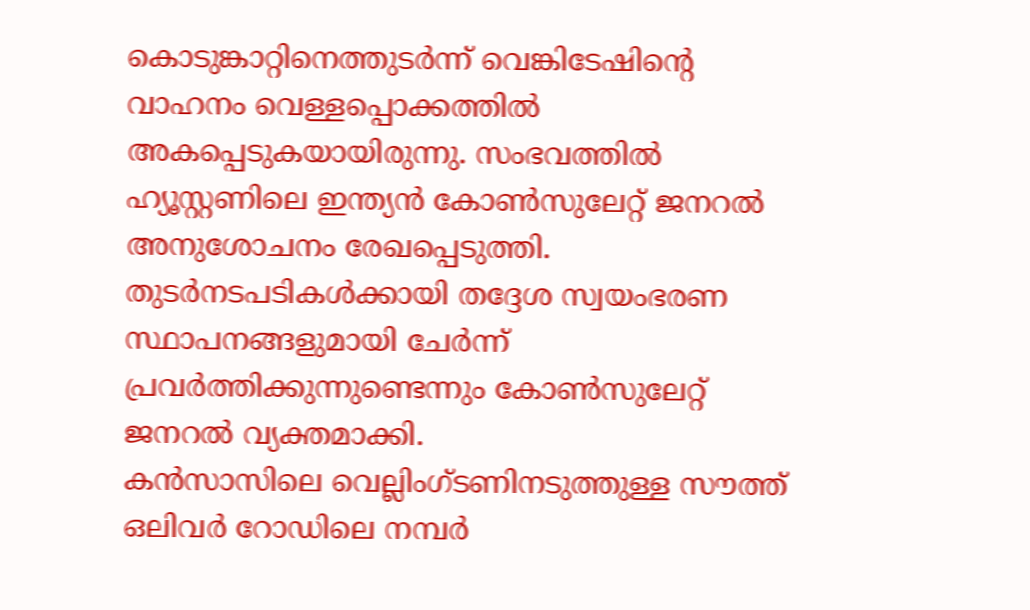കൊടുങ്കാറ്റിനെത്തുടർന്ന് വെങ്കിടേഷിന്റെ വാഹനം വെള്ളപ്പൊക്കത്തിൽ അകപ്പെടുകയായിരുന്നു. സംഭവത്തിൽ ഹ്യൂസ്റ്റണിലെ ഇന്ത്യൻ കോൺസുലേറ്റ് ജനറൽ അനുശോചനം രേഖപ്പെടുത്തി. തുടർനടപടികൾക്കായി തദ്ദേശ സ്വയംഭരണ സ്ഥാപനങ്ങളുമായി ചേർന്ന് പ്രവർത്തിക്കുന്നുണ്ടെന്നും കോൺസുലേറ്റ് ജനറൽ വ്യക്തമാക്കി.
കൻസാസിലെ വെല്ലിംഗ്ടണിനടുത്തുള്ള സൗത്ത് ഒലിവർ റോഡിലെ നമ്പർ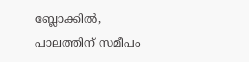ബ്ലോക്കിൽ, പാലത്തിന് സമീപം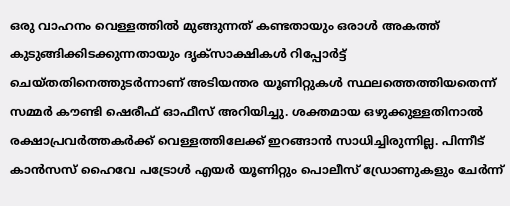ഒരു വാഹനം വെള്ളത്തിൽ മുങ്ങുന്നത് കണ്ടതായും ഒരാൾ അകത്ത് കുടുങ്ങിക്കിടക്കുന്നതായും ദൃക്സാക്ഷികൾ റിപ്പോർട്ട് ചെയ്തതിനെത്തുടർന്നാണ് അടിയന്തര യൂണിറ്റുകൾ സ്ഥലത്തെത്തിയതെന്ന് സമ്മർ കൗണ്ടി ഷെരീഫ് ഓഫീസ് അറിയിച്ചു. ശക്തമായ ഒഴുക്കുള്ളതിനാൽ രക്ഷാപ്രവർത്തകർക്ക് വെള്ളത്തിലേക്ക് ഇറങ്ങാൻ സാധിച്ചിരുന്നില്ല. പിന്നീട് കാൻസസ് ഹൈവേ പട്രോൾ എയർ യൂണിറ്റും പൊലീസ് ഡ്രോണുകളും ചേർന്ന്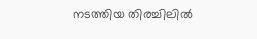നടത്തിയ തിരച്ചിലിൽ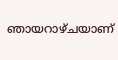ഞായറാഴ്ചയാണ്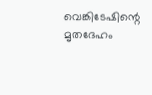വെങ്കിടേഷിന്റെ മൃതദേഹം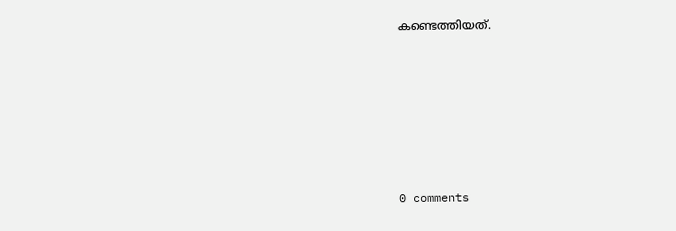കണ്ടെത്തിയത്.











0 comments